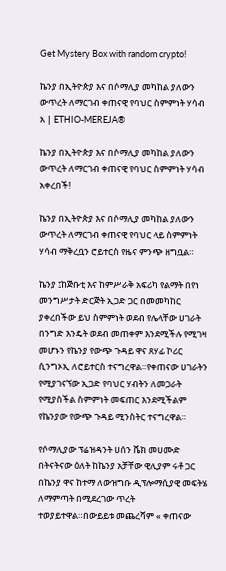Get Mystery Box with random crypto!

ኬንያ በኢትዮጵያ እና በሶማሊያ መካከል ያለውን ውጥረት ለማርገብ ቀጠናዊ የባህር ስምምነት ሃሳብ አ | ETHIO-MEREJA®

ኬንያ በኢትዮጵያ እና በሶማሊያ መካከል ያለውን ውጥረት ለማርገብ ቀጠናዊ የባህር ስምምነት ሃሳብ አቀረበች!

ኬንያ በኢትዮጵያ እና በሶማሊያ መካከል ያለውን ውጥረት ለማርገብ ቀጠናዊ የባህር ላይ ስምምነት ሃሳብ ማቅረቧን ሮይተርስ የዜና ምንጭ ዘግቧል።

ኬንያ ፤ከጅቡቲ እና ከምሥራቅ አፍሪካ የልማት በየነ መንግሥታት ድርጅት ኢጋድ ጋር በመመካከር ያቀረበችው ይህ ስምምነት ወደብ የሌላቸው ሀገራት በንግድ እንዴት ወደብ መጠቀም እንደሚችሉ የሚገዛ መሆኑን የኬንያ የውጭ ጉዳይ ዋና ጸሃፊ ኮሪር ሲንግኦኢ ለሮይተርስ ተናግረዋል።የቀጠናው ሀገራትን የሚያገናኘው ኢጋድ የባህር ሃብትን ለመጋራት የሚያስችል ስምምነት መፍጠር እንደሚችልም የኬንያው የውጭ ጉዳይ ሚንስትር ተናግረዋል።

የሶማሊያው ፕሬዝዳንት ሀሰን ሼክ መሀሙድ በትናትናው ዕለት ከኬንያ አቻቸው ዊሊያም ሩቶ ጋር በኬንያ ዋና ከተማ ለውዝግቡ ዲፕሎማሲያዊ መፍትሄ ለማምጣት በሚደረገው ጥረት ተወያይተዋል።በውይይቱ መጨረሻም « ቀጠናው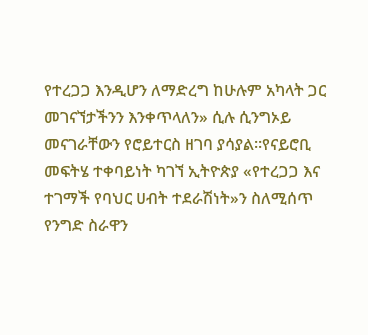የተረጋጋ እንዲሆን ለማድረግ ከሁሉም አካላት ጋር መገናኘታችንን እንቀጥላለን» ሲሉ ሲንግኦይ መናገራቸውን የሮይተርስ ዘገባ ያሳያል።የናይሮቢ መፍትሄ ተቀባይነት ካገኘ ኢትዮጵያ «የተረጋጋ እና ተገማች የባህር ሀብት ተደራሽነት»ን ስለሚሰጥ የንግድ ስራዋን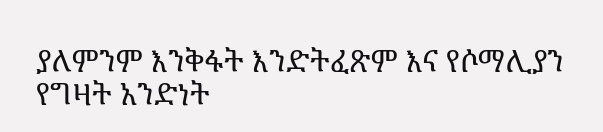ያለምንም እንቅፋት እንድትፈጽም እና የሶማሊያን የግዛት አንድነት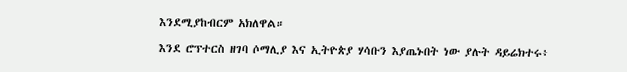እንደሚያከብርም አክለዋል።

እንደ ሮፕተርስ ዘገባ ሶማሊያ እና ኢትዮጵያ ሃሳቡን እያጤኑበት ነው ያሉት ዳይሬክተሩ፥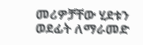መሪዎቻቸው ሂደቱን ወደፊት ለማራመድ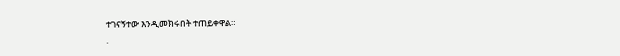ተገናኝተው እንዲመክሩበት ተጠይቀዋል።
.